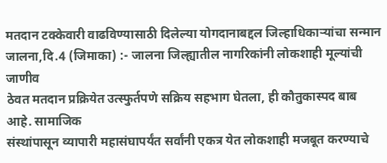मतदान टक्केवारी वाढविण्यासाठी दिलेल्या योगदानाबद्दल जिल्हाधिकाऱ्यांचा सन्मान
जालना,दि.4 (जिमाका) :- जालना जिल्ह्यातील नागरिकांनी लोकशाही मूल्यांची जाणीव
ठेवत मतदान प्रक्रियेत उत्स्फुर्तपणे सक्रिय सहभाग घेतला, ही कौतुकास्पद बाब आहे. सामाजिक
संस्थांपासून व्यापारी महासंघापर्यंत सर्वांनी एकत्र येत लोकशाही मजबूत करण्याचे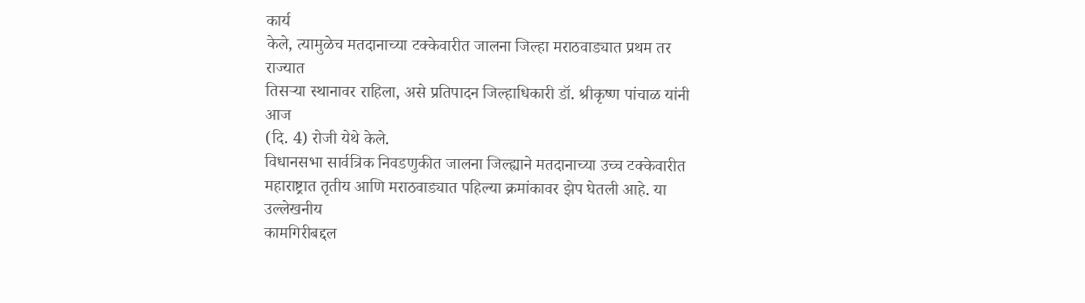कार्य
केले, त्यामुळेच मतदानाच्या टक्केवारीत जालना जिल्हा मराठवाड्यात प्रथम तर राज्यात
तिसऱ्या स्थानावर राहिला, असे प्रतिपादन जिल्हाधिकारी डॉ. श्रीकृष्ण पांचाळ यांनी आज
(दि. 4) रोजी येथे केले.
विधानसभा सार्वत्रिक निवडणुकीत जालना जिल्ह्याने मतदानाच्या उच्च टक्केवारीत
महाराष्ट्रात तृतीय आणि मराठवाड्यात पहिल्या क्रमांकावर झेप घेतली आहे. या उल्लेखनीय
कामगिरीबद्दल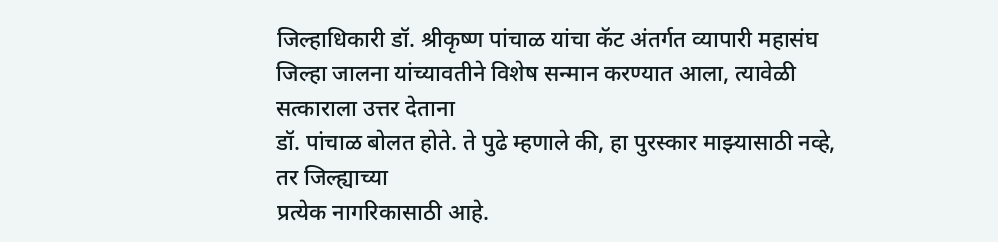जिल्हाधिकारी डॉ. श्रीकृष्ण पांचाळ यांचा कॅट अंतर्गत व्यापारी महासंघ
जिल्हा जालना यांच्यावतीने विशेष सन्मान करण्यात आला, त्यावेळी सत्काराला उत्तर देताना
डॉ. पांचाळ बोलत होते. ते पुढे म्हणाले की, हा पुरस्कार माझ्यासाठी नव्हे, तर जिल्ह्याच्या
प्रत्येक नागरिकासाठी आहे.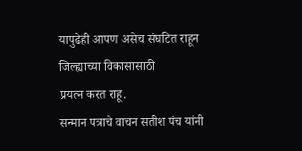यापुढेही आपण असेच संघटित राहून जिल्ह्याच्या विकासासाठी
प्रयत्न करत राहू.
सन्मान पत्राचे वाचन सतीश पंच यांनी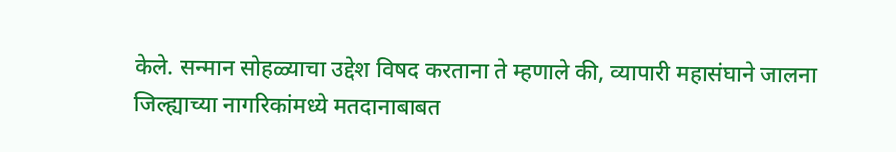केले. सन्मान सोहळ्याचा उद्देश विषद करताना ते म्हणाले की, व्यापारी महासंघाने जालना
जिल्ह्याच्या नागरिकांमध्ये मतदानाबाबत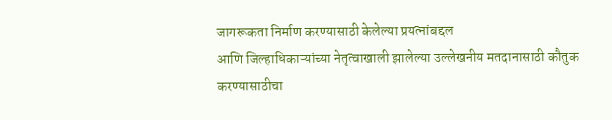जागरूकता निर्माण करण्यासाठी केलेल्या प्रयत्नांबद्दल
आणि जिल्हाधिकाऱ्यांच्या नेतृत्वाखाली झालेल्या उल्लेखनीय मतदानासाठी कौतुक करण्यासाठीचा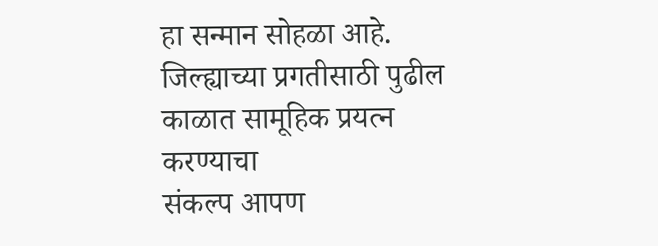हा सन्मान सोहळा आहे. जिल्ह्याच्या प्रगतीसाठी पुढील काळात सामूहिक प्रयत्न करण्याचा
संकल्प आपण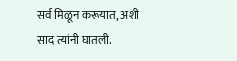सर्व मिळून करूयात, अशी साद त्यांनी घातली.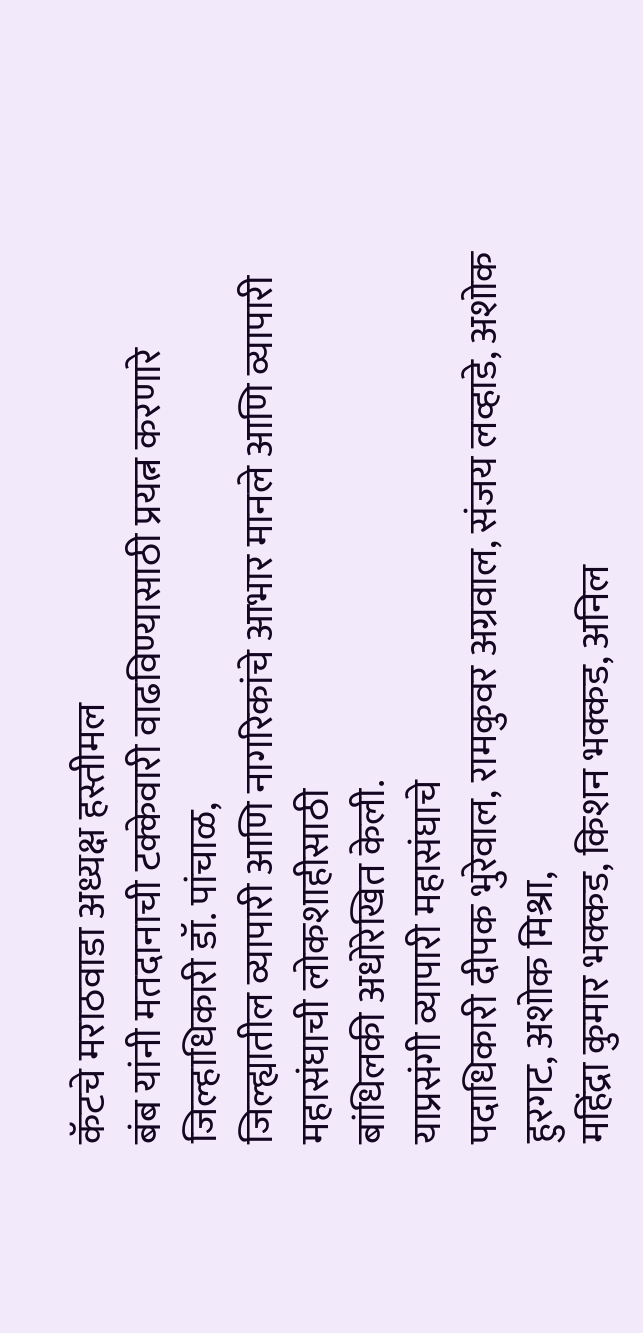कॅटचे मराठवाडा अध्यक्ष हस्तीमल
बंब यांनी मतदानाची टक्केवारी वाढविण्यासाठी प्रयत्न करणारे जिल्हाधिकारी डॉ. पांचाळ,
जिल्ह्यातील व्यापारी आणि नागरिकांचे आभार मानले आणि व्यापारी महासंघाची लोकशाहीसाठी
बांधिलकी अधोरेखित केली.
याप्रसंगी व्यापारी महासंघाचे
पदाधिकारी दीपक भुरेवाल, रामकुवर अग्रवाल, संजय लव्हाडे, अशोक हुरगट, अशोक मिश्रा,
महिंद्रा कुमार भक्कड, किशन भक्कड, अनिल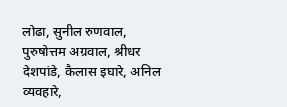लोढा, सुनील रुणवाल, पुरुषोत्तम अग्रवाल, श्रीधर
देशपांडे, कैलास इघारे, अनिल व्यवहारे,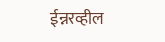ईन्नरव्हील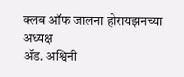क्लब ऑफ जालना होरायझनच्या अध्यक्ष
ॲड. अश्विनी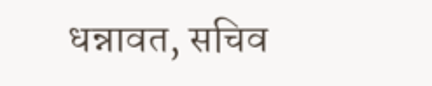धन्नावत, सचिव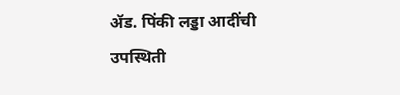ॲड. पिंकी लड्डा आदींची उपस्थिती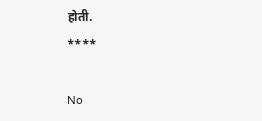होती.
****

No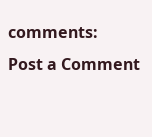comments:
Post a Comment